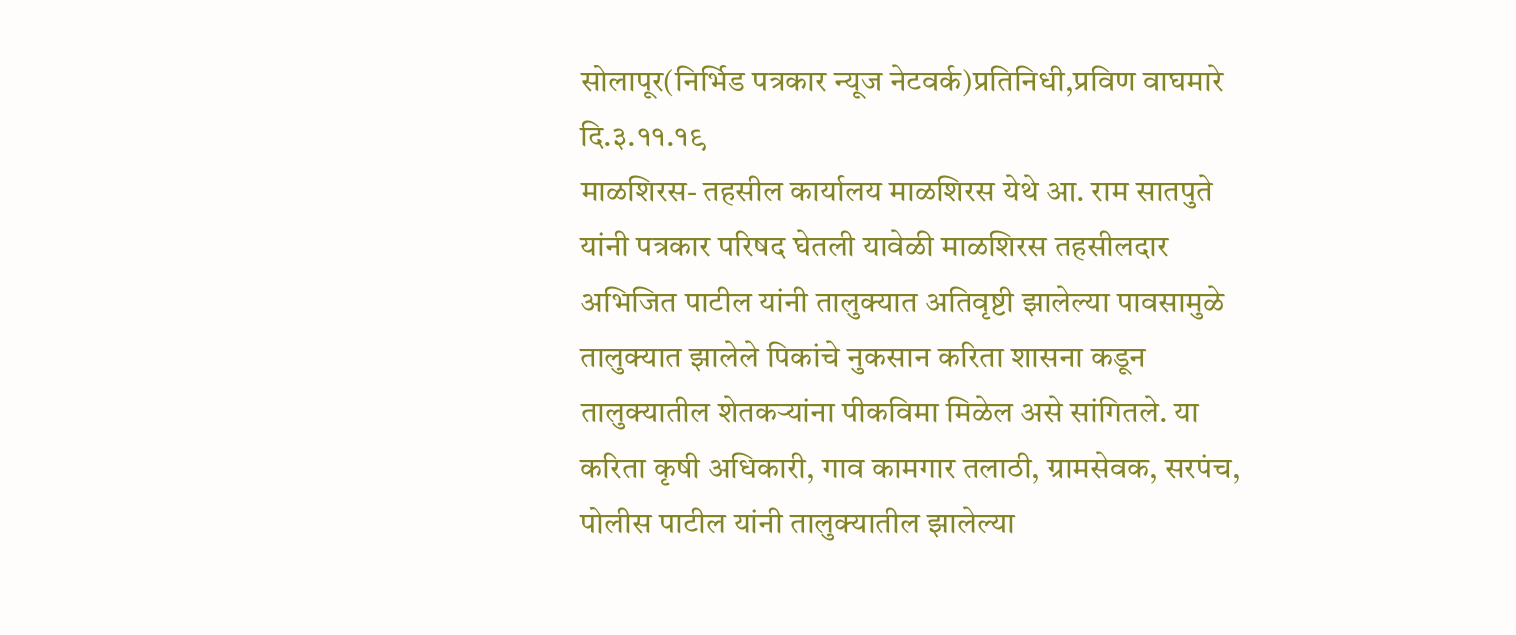सोलापूर(निर्भिड पत्रकार न्यूज नेटवर्क)प्रतिनिधी,प्रविण वाघमारे दि.३.११.१९
माळशिरस- तहसील कार्यालय माळशिरस येथे आ. राम सातपुते यांनी पत्रकार परिषद घेतली यावेळी माळशिरस तहसीलदार अभिजित पाटील यांनी तालुक्यात अतिवृष्टी झालेल्या पावसामुळे तालुक्यात झालेले पिकांचे नुकसान करिता शासना कडून तालुक्यातील शेतकऱ्यांना पीकविमा मिळेल असे सांगितले. या करिता कृषी अधिकारी, गाव कामगार तलाठी, ग्रामसेवक, सरपंच, पोलीस पाटील यांनी तालुक्यातील झालेल्या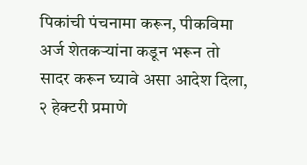पिकांची पंचनामा करून, पीकविमा अर्ज शेतकऱ्यांना कडून भरून तो सादर करून घ्यावे असा आदेश दिला, २ हेक्टरी प्रमाणे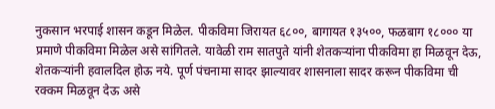नुकसान भरपाई शासन कडून मिळेल. पीकविमा जिरायत ६८००, बागायत १३५००, फळबाग १८००० या प्रमाणे पीकविमा मिळेल असे सांगितले. यावेळी राम सातपुते यांनी शेतकऱ्यांना पीकविमा हा मिळवून देऊ, शेतकऱ्यांनी हवालदिल होऊ नये. पूर्ण पंचनामा सादर झाल्यावर शासनाला सादर करून पीकविमा ची रक्कम मिळवून देऊ असे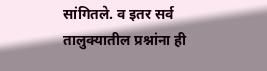सांगितले. व इतर सर्व तालुक्यातील प्रश्नांना ही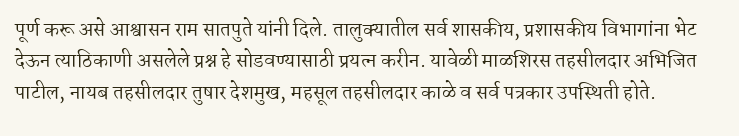पूर्ण करू असे आश्वासन राम सातपुते यांनी दिले. तालुक्यातील सर्व शासकीय, प्रशासकीय विभागांना भेट देऊन त्याठिकाणी असलेले प्रश्न हे सोडवण्यासाठी प्रयत्न करीन. यावेळी माळशिरस तहसीलदार अभिजित पाटील, नायब तहसीलदार तुषार देशमुख, महसूल तहसीलदार काळे व सर्व पत्रकार उपस्थिती होते.